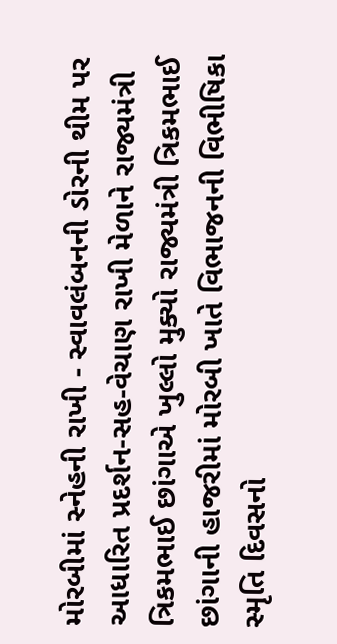મોરબીમાં સ્નેહની રાખી - સ્વાવલંબનની ડોરની થીમ પર આધારિત પ્રદર્શન-સહ-વેચાણ રાખી મેળાને રાજ્યમંત્રી ત્રિકમભાઈ છાંગાએ ખુલ્લો મુક્યો રાજ્યમંત્રી ત્રિકમભાઈ છાંગાની હાજરીમાં મોરબી ખાતે વિભાજનની વિભીષિકા સ્મૃતિ દિવસનો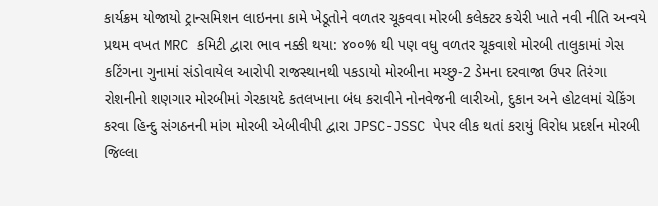કાર્યક્રમ યોજાયો ટ્રાન્સમિશન લાઇનના કામે ખેડૂતોને વળતર ચૂકવવા મોરબી કલેક્ટર કચેરી ખાતે નવી નીતિ અન્વયે પ્રથમ વખત MRC કમિટી દ્વારા ભાવ નક્કી થયા: ૪૦૦% થી પણ વધુ વળતર ચૂકવાશે મોરબી તાલુકામાં ગેસ કટિંગના ગુનામાં સંડોવાયેલ આરોપી રાજસ્થાનથી પકડાયો મોરબીના મચ્છુ-2 ડેમના દરવાજા ઉપર તિરંગા રોશનીનો શણગાર મોરબીમાં ગેરકાયદે કતલખાના બંધ કરાવીને નોનવેજની લારીઓ, દુકાન અને હોટલમાં ચેકિંગ કરવા હિન્દુ સંગઠનની માંગ મોરબી એબીવીપી દ્વારા JPSC-JSSC પેપર લીક થતાં કરાયું વિરોધ પ્રદર્શન મોરબી જિલ્લા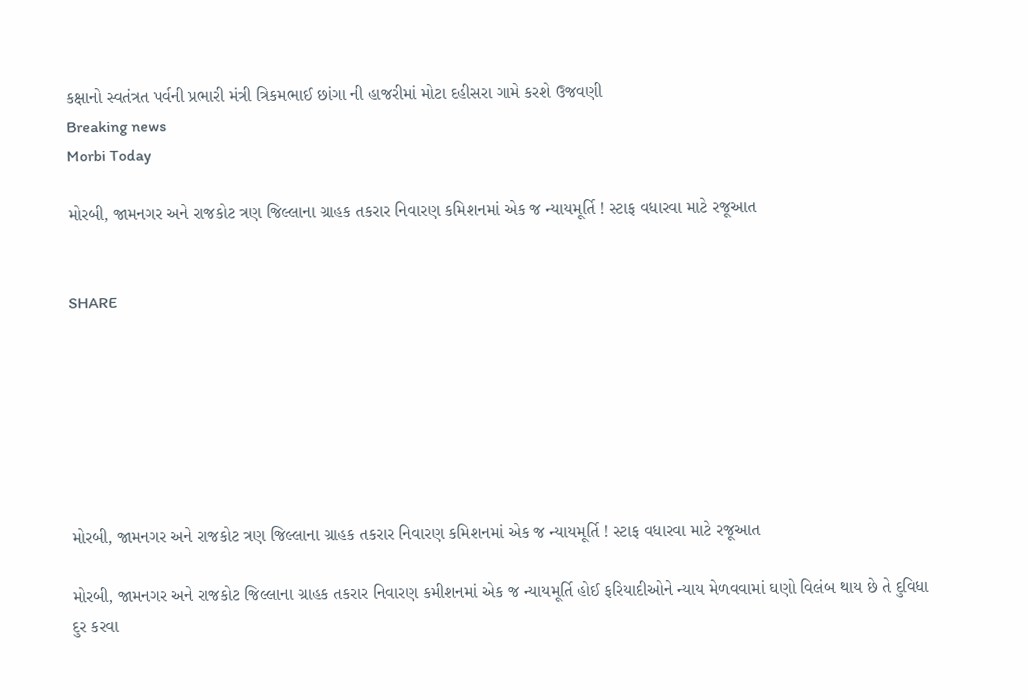કક્ષાનો સ્વતંત્રત પર્વની પ્રભારી મંત્રી ત્રિકમભાઈ છાંગા ની હાજરીમાં મોટા દહીસરા ગામે કરશે ઉજવણી
Breaking news
Morbi Today

મોરબી, જામનગર અને રાજકોટ ત્રણ જિલ્લાના ગ્રાહક તકરાર નિવારણ કમિશનમાં એક જ ન્યાયમૂર્તિ ! સ્ટાફ વધારવા માટે રજૂઆત


SHARE







મોરબી, જામનગર અને રાજકોટ ત્રણ જિલ્લાના ગ્રાહક તકરાર નિવારણ કમિશનમાં એક જ ન્યાયમૂર્તિ ! સ્ટાફ વધારવા માટે રજૂઆત

મોરબી, જામનગર અને રાજકોટ જિલ્લાના ગ્રાહક તકરાર નિવારણ કમીશનમાં એક જ ન્યાયમૂર્તિ હોઈ ફરિયાદીઓને ન્યાય મેળવવામાં ઘણો વિલંબ થાય છે તે દુવિધા દુર કરવા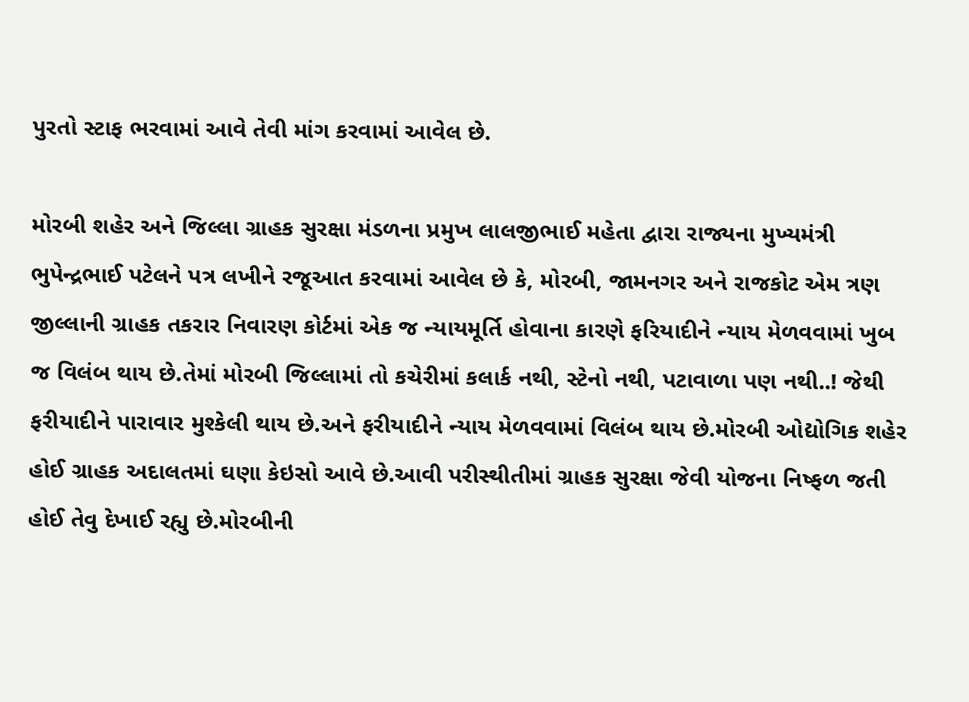પુરતો સ્ટાફ ભરવામાં આવે તેવી માંગ કરવામાં આવેલ છે.

મોરબી શહેર અને જિલ્લા ગ્રાહક સુરક્ષા મંડળના પ્રમુખ લાલજીભાઈ મહેતા દ્વારા રાજ્યના મુખ્યમંત્રી ભુપેન્દ્રભાઈ પટેલને પત્ર લખીને રજૂઆત કરવામાં આવેલ છે કે, મોરબી, જામનગર અને રાજકોટ એમ ત્રણ જીલ્લાની ગ્રાહક તકરાર નિવારણ કોર્ટમાં એક જ ન્યાયમૂર્તિ હોવાના કારણે ફરિયાદીને ન્યાય મેળવવામાં ખુબ જ વિલંબ થાય છે.તેમાં મોરબી જિલ્લામાં તો કચેરીમાં કલાર્ક નથી, સ્ટેનો નથી, પટાવાળા પણ નથી..! જેથી ફરીયાદીને પારાવાર મુશ્કેલી થાય છે.અને ફરીયાદીને ન્યાય મેળવવામાં વિલંબ થાય છે.મોરબી ઓદ્યોગિક શહેર હોઈ ગ્રાહક અદાલતમાં ઘણા કેઇસો આવે છે.આવી પરીસ્થીતીમાં ગ્રાહક સુરક્ષા જેવી યોજના નિષ્ફળ જતી હોઈ તેવુ દેખાઈ રહ્યુ છે.મોરબીની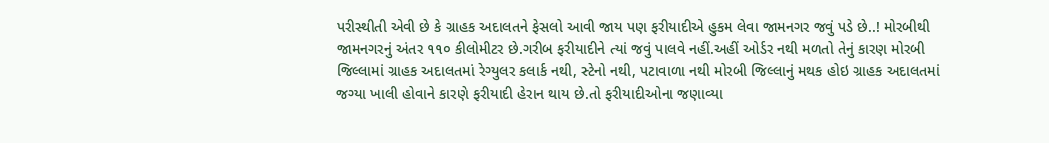પરીસ્થીતી એવી છે કે ગ્રાહક અદાલતને ફેસલો આવી જાય પણ ફરીયાદીએ હુકમ લેવા જામનગર જવું પડે છે..! મોરબીથી જામનગરનું અંતર ૧૧૦ કીલોમીટર છે.ગરીબ ફરીયાદીને ત્યાં જવું પાલવે નહીં.અહીં ઓર્ડર નથી મળતો તેનું કારણ મોરબી જિલ્લામાં ગ્રાહક અદાલતમાં રેગ્યુલર કલાર્ક નથી, સ્ટેનો નથી, પટાવાળા નથી મોરબી જિલ્લાનું મથક હોઇ ગ્રાહક અદાલતમાં જગ્યા ખાલી હોવાને કારણે ફરીયાદી હેરાન થાય છે.તો ફરીયાદીઓના જણાવ્યા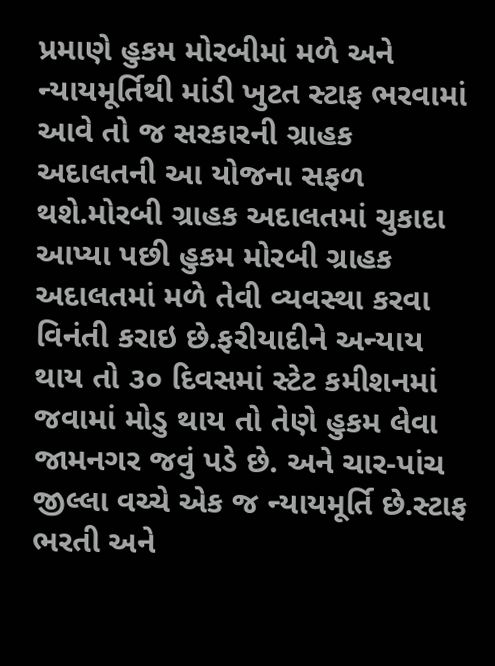પ્રમાણે હુકમ મોરબીમાં મળે અને ન્યાયમૂર્તિથી માંડી ખુટત સ્ટાફ ભરવામાં આવે તો જ સરકારની ગ્રાહક અદાલતની આ યોજના સફળ થશે.મોરબી ગ્રાહક અદાલતમાં ચુકાદા આપ્યા પછી હુકમ મોરબી ગ્રાહક અદાલતમાં મળે તેવી વ્યવસ્થા કરવા વિનંતી કરાઇ છે.ફરીયાદીને અન્યાય થાય તો ૩૦ દિવસમાં સ્ટેટ કમીશનમાં જવામાં મોડુ થાય તો તેણે હુકમ લેવા જામનગર જવું પડે છે. અને ચાર-પાંચ જીલ્લા વચ્ચે એક જ ન્યાયમૂર્તિ છે.સ્ટાફ ભરતી અને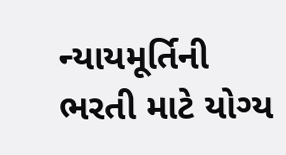ન્યાયમૂર્તિની ભરતી માટે યોગ્ય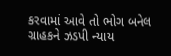કરવામાં આવે તો ભોગ બનેલ ગ્રાહકને ઝડપી ન્યાય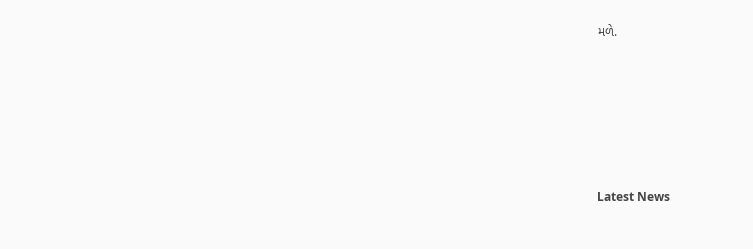મળે.






Latest News